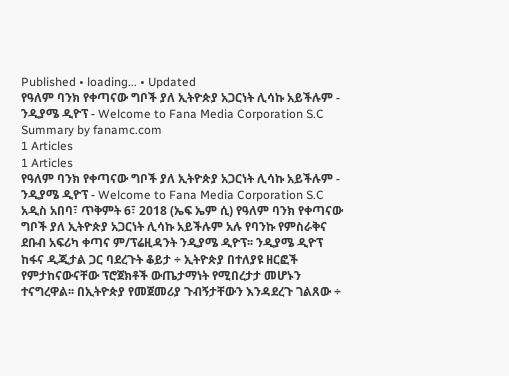Published • loading... • Updated
የዓለም ባንክ የቀጣናው ግቦች ያለ ኢትዮጵያ አጋርነት ሊሳኩ አይችሉም - ንዲያሜ ዲዮፕ - Welcome to Fana Media Corporation S.C
Summary by fanamc.com
1 Articles
1 Articles
የዓለም ባንክ የቀጣናው ግቦች ያለ ኢትዮጵያ አጋርነት ሊሳኩ አይችሉም - ንዲያሜ ዲዮፕ - Welcome to Fana Media Corporation S.C
አዲስ አበባ፣ ጥቅምት 6፣ 2018 (ኤፍ ኤም ሲ) የዓለም ባንክ የቀጣናው ግቦች ያለ ኢትዮጵያ አጋርነት ሊሳኩ አይችሉም አሉ የባንኩ የምስራቅና ደቡብ አፍሪካ ቀጣና ም/ፕሬዚዳንት ንዲያሜ ዲዮፕ፡፡ ንዲያሜ ዲዮፕ ከፋና ዲጂታል ጋር ባደረጉት ቆይታ ÷ ኢትዮጵያ በተለያዩ ዘርፎች የምታከናውናቸው ፕሮጀክቶች ውጤታማነት የሚበረታታ መሆኑን ተናግረዋል፡፡ በኢትዮጵያ የመጀመሪያ ጉብኝታቸውን እንዳደረጉ ገልጸው ÷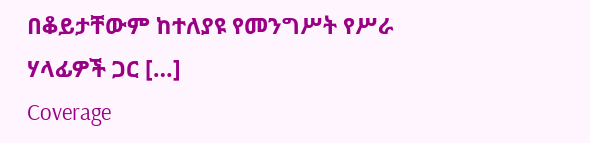በቆይታቸውም ከተለያዩ የመንግሥት የሥራ ሃላፊዎች ጋር […]
Coverage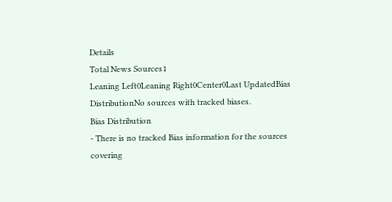Details
Total News Sources1
Leaning Left0Leaning Right0Center0Last UpdatedBias DistributionNo sources with tracked biases.
Bias Distribution
- There is no tracked Bias information for the sources covering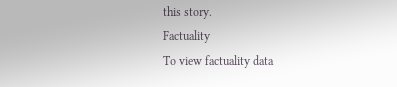this story.
Factuality
To view factuality data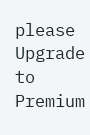please Upgrade to Premium